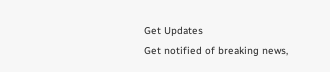Get Updates
Get notified of breaking news,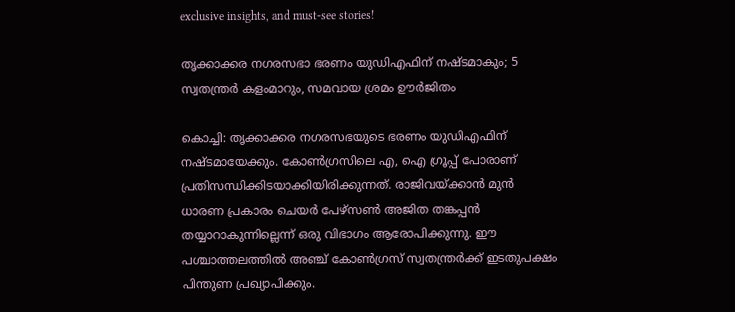exclusive insights, and must-see stories!

തൃക്കാക്കര നഗരസഭാ ഭരണം യുഡിഎഫിന് നഷ്ടമാകും; 5 സ്വതന്ത്രര്‍ കളംമാറും, സമവായ ശ്രമം ഊര്‍ജിതം

കൊച്ചി: തൃക്കാക്കര നഗരസഭയുടെ ഭരണം യുഡിഎഫിന് നഷ്ടമായേക്കും. കോണ്‍ഗ്രസിലെ എ, ഐ ഗ്രൂപ്പ് പോരാണ് പ്രതിസന്ധിക്കിടയാക്കിയിരിക്കുന്നത്. രാജിവയ്ക്കാന്‍ മുന്‍ ധാരണ പ്രകാരം ചെയര്‍ പേഴ്‌സണ്‍ അജിത തങ്കപ്പന്‍ തയ്യാറാകുന്നില്ലെന്ന് ഒരു വിഭാഗം ആരോപിക്കുന്നു. ഈ പശ്ചാത്തലത്തില്‍ അഞ്ച് കോണ്‍ഗ്രസ് സ്വതന്ത്രര്‍ക്ക് ഇടതുപക്ഷം പിന്തുണ പ്രഖ്യാപിക്കും.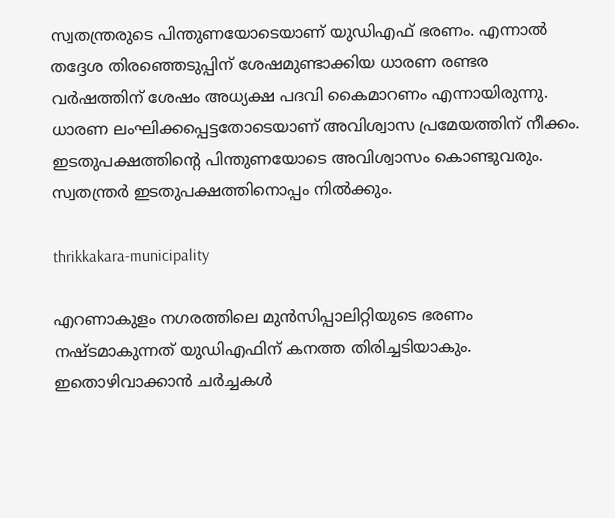സ്വതന്ത്രരുടെ പിന്തുണയോടെയാണ് യുഡിഎഫ് ഭരണം. എന്നാല്‍ തദ്ദേശ തിരഞ്ഞെടുപ്പിന് ശേഷമുണ്ടാക്കിയ ധാരണ രണ്ടര വര്‍ഷത്തിന് ശേഷം അധ്യക്ഷ പദവി കൈമാറണം എന്നായിരുന്നു. ധാരണ ലംഘിക്കപ്പെട്ടതോടെയാണ് അവിശ്വാസ പ്രമേയത്തിന് നീക്കം. ഇടതുപക്ഷത്തിന്റെ പിന്തുണയോടെ അവിശ്വാസം കൊണ്ടുവരും. സ്വതന്ത്രര്‍ ഇടതുപക്ഷത്തിനൊപ്പം നില്‍ക്കും.

thrikkakara-municipality

എറണാകുളം നഗരത്തിലെ മുന്‍സിപ്പാലിറ്റിയുടെ ഭരണം നഷ്ടമാകുന്നത് യുഡിഎഫിന് കനത്ത തിരിച്ചടിയാകും. ഇതൊഴിവാക്കാന്‍ ചര്‍ച്ചകള്‍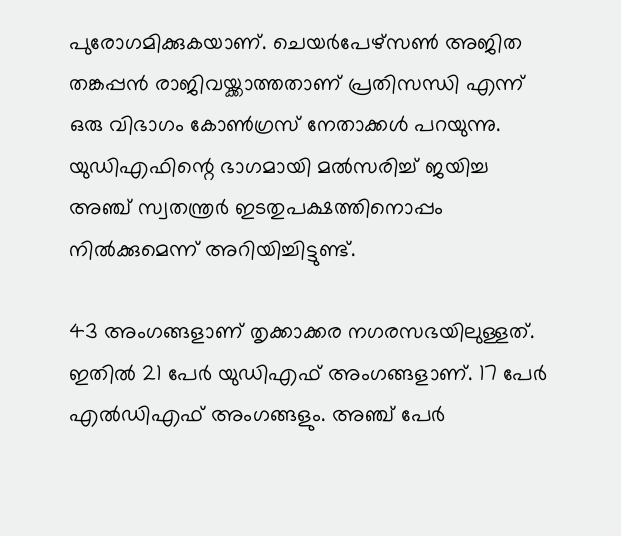പുരോഗമിക്കുകയാണ്. ചെയര്‍പേഴ്‌സണ്‍ അജിത തങ്കപ്പന്‍ രാജിവയ്ക്കാത്തതാണ് പ്രതിസന്ധി എന്ന് ഒരു വിഭാഗം കോണ്‍ഗ്രസ് നേതാക്കള്‍ പറയുന്നു. യുഡിഎഫിന്റെ ഭാഗമായി മല്‍സരിച്ച് ജയിച്ച അഞ്ച് സ്വതന്ത്രര്‍ ഇടതുപക്ഷത്തിനൊപ്പം നില്‍ക്കുമെന്ന് അറിയിച്ചിട്ടുണ്ട്.

43 അംഗങ്ങളാണ് തൃക്കാക്കര നഗരസഭയിലുള്ളത്. ഇതില്‍ 21 പേര്‍ യുഡിഎഫ് അംഗങ്ങളാണ്. 17 പേര്‍ എല്‍ഡിഎഫ് അംഗങ്ങളും. അഞ്ച് പേര്‍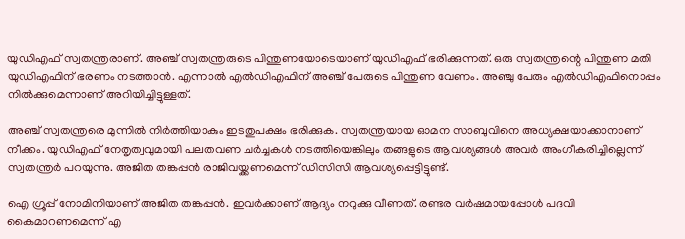യുഡിഎഫ് സ്വതന്ത്രരാണ്. അഞ്ച് സ്വതന്ത്രരുടെ പിന്തുണയോടെയാണ് യുഡിഎഫ് ഭരിക്കുന്നത്. ഒരു സ്വതന്ത്രന്റെ പിന്തുണ മതി യുഡിഎഫിന് ഭരണം നടത്താന്‍. എന്നാല്‍ എല്‍ഡിഎഫിന് അഞ്ച് പേരുടെ പിന്തുണ വേണം. അഞ്ചു പേരും എല്‍ഡിഎഫിനൊപ്പം നില്‍ക്കുമെന്നാണ് അറിയിച്ചിട്ടുള്ളത്.

അഞ്ച് സ്വതന്ത്രരെ മുന്നില്‍ നിര്‍ത്തിയാകും ഇടതുപക്ഷം ഭരിക്കുക. സ്വതന്ത്രയായ ഓമന സാബുവിനെ അധ്യക്ഷയാക്കാനാണ് നീക്കം. യുഡിഎഫ് നേതൃത്വവുമായി പലതവണ ചര്‍ച്ചകള്‍ നടത്തിയെങ്കിലും തങ്ങളുടെ ആവശ്യങ്ങള്‍ അവര്‍ അംഗീകരിച്ചില്ലെന്ന് സ്വതന്ത്രര്‍ പറയുന്നു. അജിത തങ്കപ്പന്‍ രാജിവയ്ക്കണമെന്ന് ഡിസിസി ആവശ്യപ്പെട്ടിട്ടുണ്ട്.

ഐ ഗ്രൂപ്പ് നോമിനിയാണ് അജിത തങ്കപ്പന്‍. ഇവര്‍ക്കാണ് ആദ്യം നറുക്കു വീണത്. രണ്ടര വര്‍ഷമായപ്പോള്‍ പദവി കൈമാറണമെന്ന് എ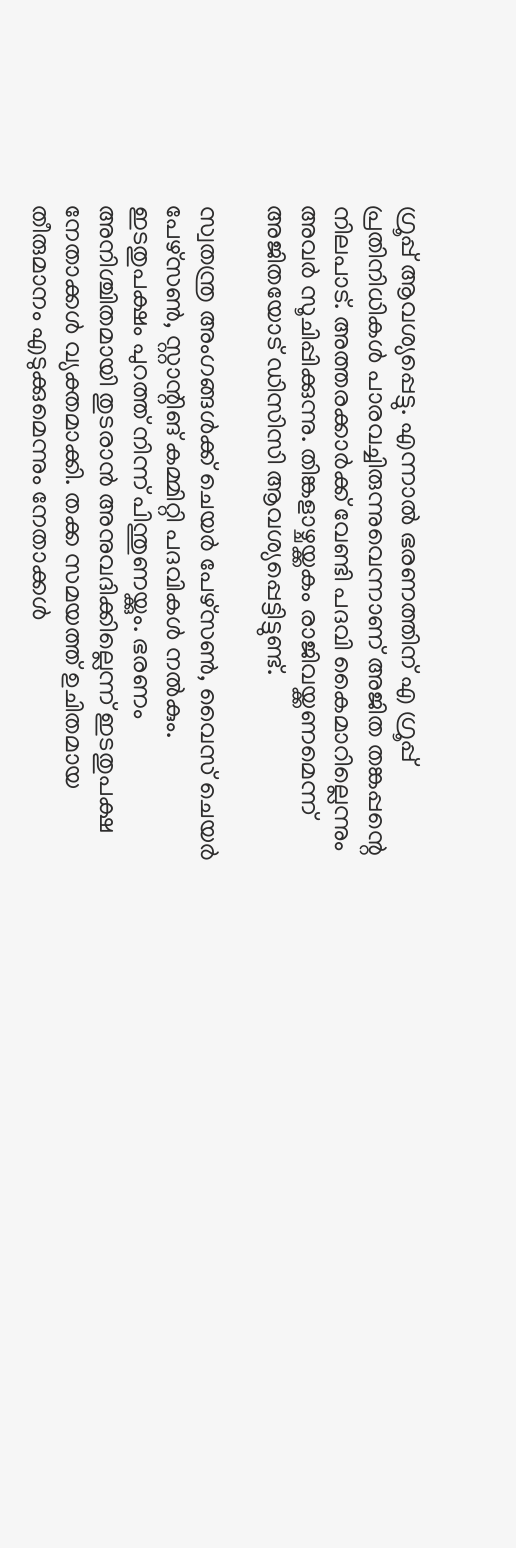ഗ്രൂപ്പ് ആവശ്യപ്പെട്ടു. എന്നാല്‍ ഭരണത്തിന് എ ഗ്രൂപ്പ് പ്രതിനിധികള്‍ പാരവച്ചിരുന്നുവെന്നാണ് അജിത തങ്കപ്പന്റെ നിലപാട്. അത്തരക്കാര്‍ക്ക് വേണ്ടി പദവി കൈമാറില്ലെന്നും അവര്‍ സൂചിപ്പിക്കുന്നു. തിങ്കളാഴ്ചയ്ക്കകം രാജിവയ്ക്കണമെന്ന് അജിതയോട് ഡിസിസി ആവശ്യപ്പെട്ടിട്ടുണ്ട്.

സ്വതന്ത്ര അംഗങ്ങള്‍ക്ക് ചെയര്‍ പേഴ്‌സണ്‍, വൈസ് ചെയര്‍ പേഴ്‌സണ്‍, സ്റ്റാന്റിങ് കമ്മിറ്റി പദവികള്‍ നല്‍കും. ഇടതുപക്ഷം പുറത്ത് നിന്ന് പിന്തുണയ്ക്കും. ഭരണം അനിശ്ചിതമായി തുടരാന്‍ അനുവദിക്കില്ലെന്ന് ഇടതുപക്ഷ നേതാക്കള്‍ വ്യക്തമാക്കി. തക്ക സമയത്ത് ഉചിതമായ തീരുമാനം എടുക്കുമെന്നും നേതാക്കള്‍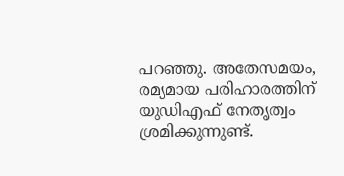പറഞ്ഞു. അതേസമയം, രമ്യമായ പരിഹാരത്തിന് യുഡിഎഫ് നേതൃത്വം ശ്രമിക്കുന്നുണ്ട്.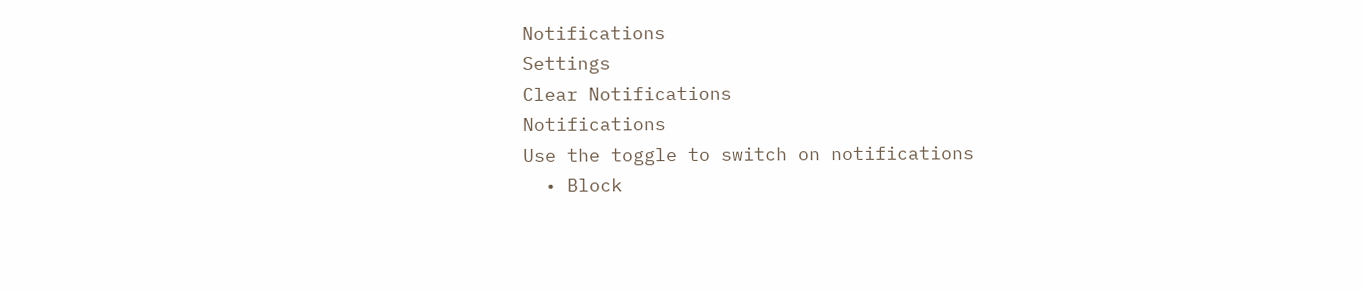Notifications
Settings
Clear Notifications
Notifications
Use the toggle to switch on notifications
  • Block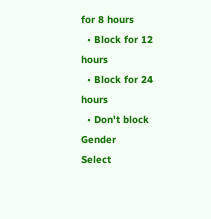for 8 hours
  • Block for 12 hours
  • Block for 24 hours
  • Don't block
Gender
Select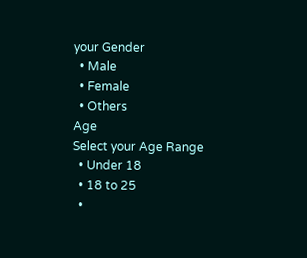your Gender
  • Male
  • Female
  • Others
Age
Select your Age Range
  • Under 18
  • 18 to 25
  •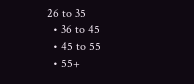26 to 35
  • 36 to 45
  • 45 to 55
  • 55+